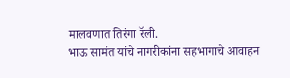मालवणात तिरंगा रॅली.
भाऊ सामंत यांचे नागरीकांना सहभागाचे आवाहन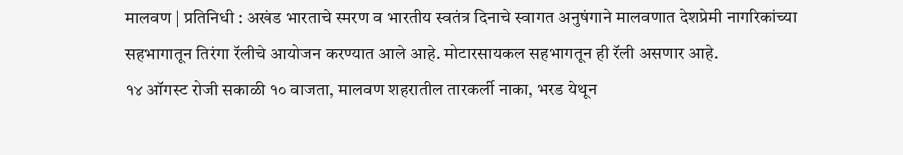मालवण | प्रतिनिधी : अखंड भारताचे स्मरण व भारतीय स्वतंत्र दिनाचे स्वागत अनुषंगाने मालवणात देशप्रेमी नागरिकांच्या सहभागातून तिरंगा रॅलीचे आयोजन करण्यात आले आहे. मोटारसायकल सहभागतून ही रॅली असणार आहे.
१४ ऑगस्ट रोजी सकाळी १० वाजता, मालवण शहरातील तारकर्ली नाका, भरड येथून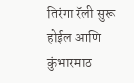तिरंगा रॅली सुरू होईल आणि कुंभारमाठ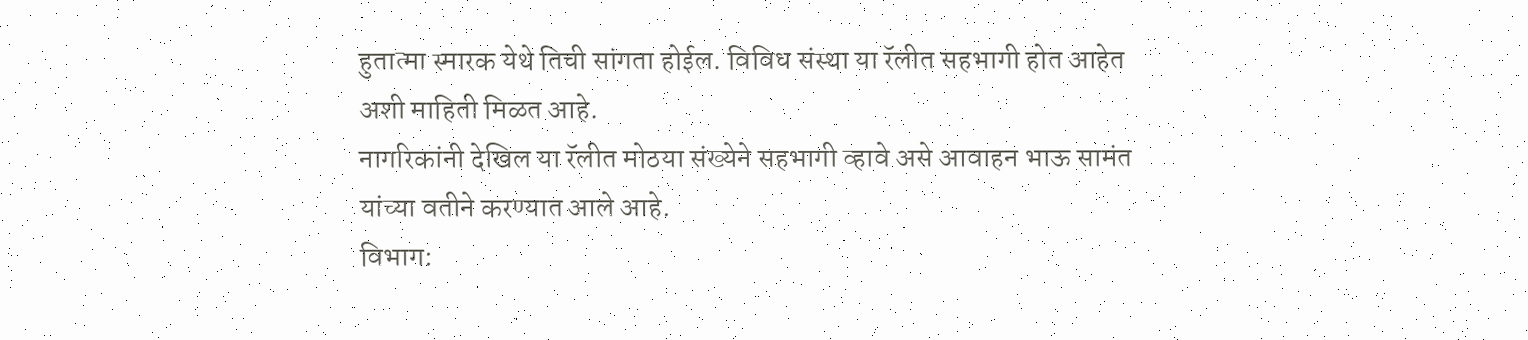हुतात्मा स्मारक येथे तिची सांगता होईल. विविध संस्था या रॅलीत सहभागी होत आहेत अशी माहिती मिळत आहे.
नागरिकांनी देखिल या रॅलीत मोठया संख्येने सहभागी व्हावे असे आवाहन भाऊ सामंत यांच्या वतीने करण्यात आले आहे.
विभाग: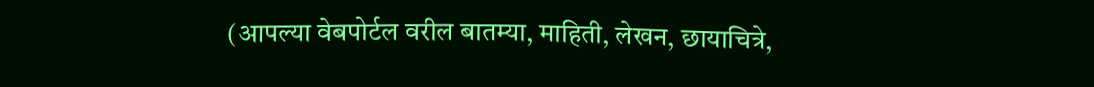(आपल्या वेबपोर्टल वरील बातम्या, माहिती, लेखन, छायाचित्रे,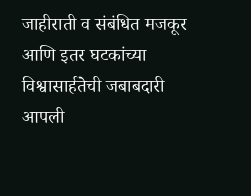जाहीराती व संबंधित मजकूर आणि इतर घटकांच्या विश्वासार्हतेची जबाबदारी आपली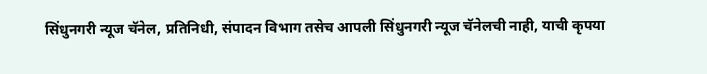सिंधुनगरी न्यूज चॅनेल, प्रतिनिधी, संपादन विभाग तसेच आपली सिंधुनगरी न्यूज चॅनेलची नाही, याची कृपया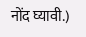नोंद घ्यावी.)